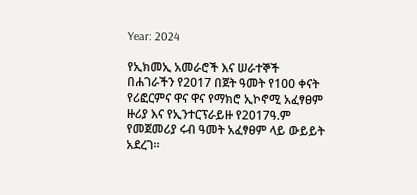Year: 2024

የኢክመኢ አመራሮች እና ሠራተኞች በሐገራችን የ2017 በጀት ዓመት የ100 ቀናት የሪፎርምና ዋና ዋና የማክሮ ኢኮኖሚ አፈፃፀም ዙሪያ እና የኢንተርፕራይዙ የ2017ዓ.ም የመጀመሪያ ሩብ ዓመት አፈፃፀም ላይ ውይይት አደረገ።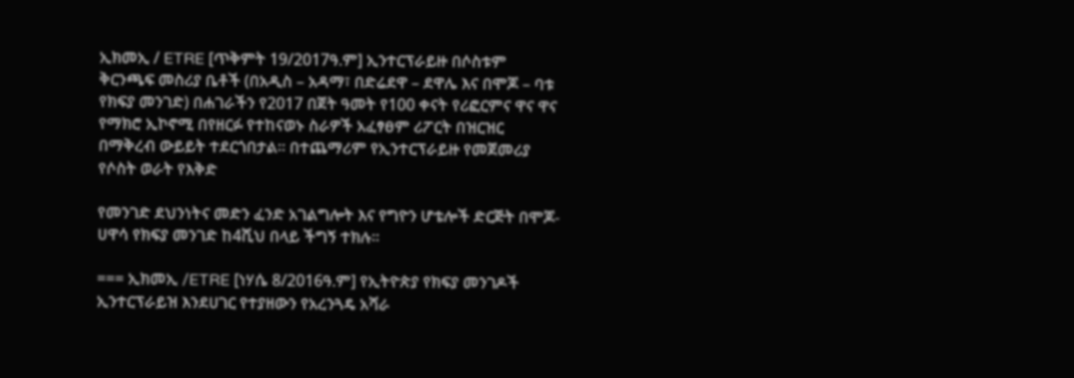ኢክመኢ / ETRE [ጥቅምት 19/2017ዓ.ም] ኢንተርፕራይዙ በሶስቱም ቅርንጫፍ መስሪያ ቤቶች (በአዲስ – አዳማ፣ በድሬደዋ – ደዋሌ እና በሞጆ – ባቱ የክፍያ መንገድ) በሐገራችን የ2017 በጀት ዓመት የ100 ቀናት የሪፎርምና ዋና ዋና የማክሮ ኢኮኖሚ በየዘርፉ የተከናወኑ ስራዎች አፈፃፀም ሪፖርት በዝርዝር በማቅረብ ውይይት ተደርጎበታል። በተጨማሪም የኢንተርፕራይዙ የመጀመሪያ የሶስት ወራት የእቅድ

የመንገድ ደህንነትና መድን ፈንድ አገልግሎት እና የግዮን ሆቴሎች ድርጅት በሞጆ-ሀዋሳ የክፍያ መንገድ ከ4ሺህ በላይ ችግኝ ተክሉ።

=== ኢክመኢ /ETRE [ነሃሴ 8/2016ዓ.ም] የኢትዮጵያ የክፍያ መንገዶች ኢንተርፕራይዝ እንደሀገር የተያዘውን የአረንጓዴ አሻራ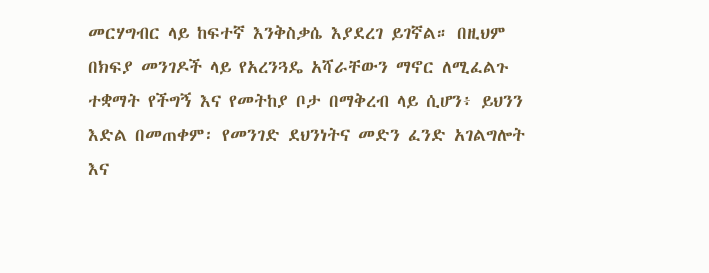መርሃግብር ላይ ከፍተኛ እንቅስቃሴ እያደረገ ይገኛል። በዚህም በክፍያ መንገዶች ላይ የአረንጓዴ አሻራቸውን ማኖር ለሚፈልጉ ተቋማት የችግኝ እና የመትከያ ቦታ በማቅረብ ላይ ሲሆን፥ ይህንን እድል በመጠቀም፡ የመንገድ ደህንነትና መድን ፈንድ አገልግሎት እና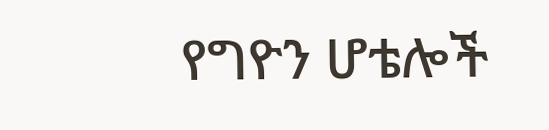የግዮን ሆቴሎች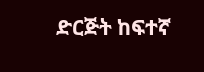ድርጅት ከፍተኛ